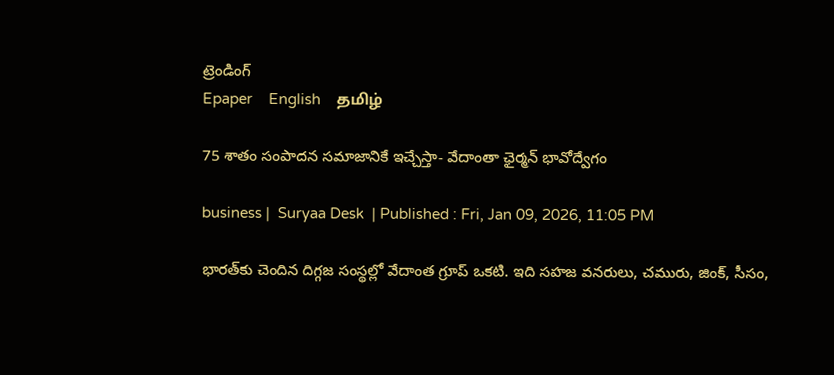ట్రెండింగ్
Epaper    English    தமிழ்

75 శాతం సంపాదన సమాజానికే ఇచ్చేస్తా- వేదాంతా ఛైర్మన్ భావోద్వేగం

business |  Suryaa Desk  | Published : Fri, Jan 09, 2026, 11:05 PM

భారత్‌కు చెందిన దిగ్గజ సంస్థల్లో వేదాంత గ్రూప్ ఒకటి. ఇది సహజ వనరులు, చమురు, జింక్, సీసం,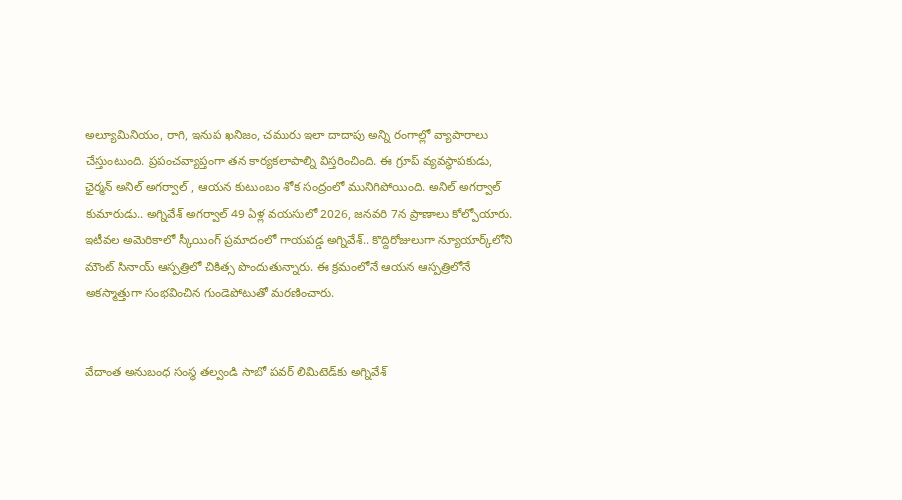అల్యూమినియం, రాగి, ఇనుప ఖనిజం, చమురు ఇలా దాదాపు అన్ని రంగాల్లో వ్యాపారాలు చేస్తుంటుంది. ప్రపంచవ్యాప్తంగా తన కార్యకలాపాల్ని విస్తరించింది. ఈ గ్రూప్ వ్యవస్థాపకుడు, ఛైర్మన్ అనిల్ అగర్వాల్ , ఆయన కుటుంబం శోక సంద్రంలో మునిగిపోయింది. అనిల్ అగర్వాల్ కుమారుడు.. అగ్నివేశ్ అగర్వాల్ 49 ఏళ్ల వయసులో 2026, జనవరి 7న ప్రాణాలు కోల్పోయారు. ఇటీవల అమెరికాలో స్కీయింగ్ ప్రమాదంలో గాయపడ్డ అగ్నివేశ్‌.. కొద్దిరోజులుగా న్యూయార్క్‌లోని మౌంట్ సినాయ్ ఆస్పత్రిలో చికిత్స పొందుతున్నారు. ఈ క్రమంలోనే ఆయన ఆస్పత్రిలోనే అకస్మాత్తుగా సంభవించిన గుండెపోటుతో మరణించారు.


వేదాంత అనుబంధ సంస్థ తల్వండి సాబో పవర్ లిమిటెడ్‌కు అగ్నివేశ్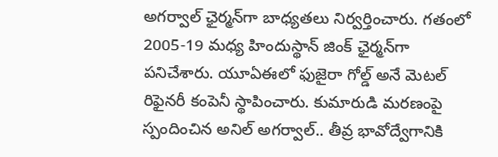అగర్వాల్ ఛైర్మన్‌గా బాధ్యతలు నిర్వర్తించారు. గతంలో 2005-19 మధ్య హిందుస్థాన్ జింక్ ఛైర్మన్‌గా పనిచేశారు. యూఏఈలో ఫుజైరా గోల్డ్ అనే మెటల్ రిఫైనరీ కంపెనీ స్థాపించారు. కుమారుడి మరణంపై స్పందించిన అనిల్ అగర్వాల్.. తీవ్ర భావోద్వేగానికి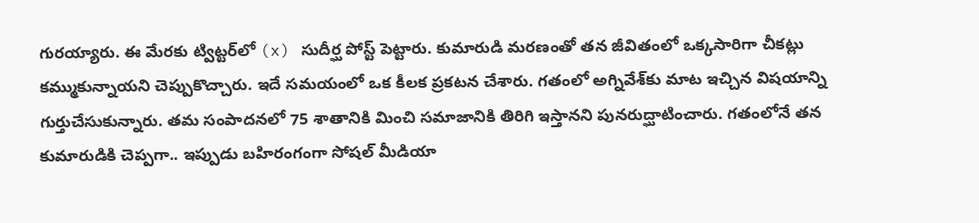గురయ్యారు. ఈ మేరకు ట్విట్టర్‌లో (x) సుదీర్ఘ పోస్ట్ పెట్టారు. కుమారుడి మరణంతో తన జీవితంలో ఒక్కసారిగా చీకట్లు కమ్ముకున్నాయని చెప్పుకొచ్చారు. ఇదే సమయంలో ఒక కీలక ప్రకటన చేశారు. గతంలో అగ్నివేశ్‌కు మాట ఇచ్చిన విషయాన్ని గుర్తుచేసుకున్నారు. తమ సంపాదనలో 75 శాతానికి మించి సమాజానికి తిరిగి ఇస్తానని పునరుద్ఘాటించారు. గతంలోనే తన కుమారుడికి చెప్పగా.. ఇప్పుడు బహిరంగంగా సోషల్ మీడియా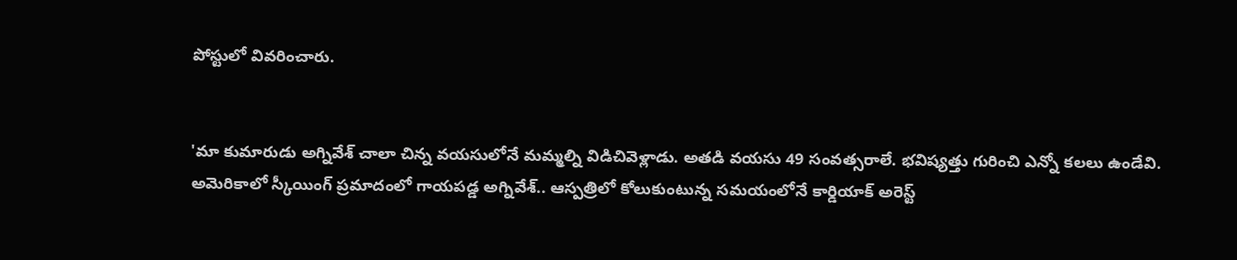పోస్టులో వివరించారు.


'మా కుమారుడు అగ్నివేశ్ చాలా చిన్న వయసులోనే మమ్మల్ని విడిచివెళ్లాడు. అతడి వయసు 49 సంవత్సరాలే. భవిష్యత్తు గురించి ఎన్నో కలలు ఉండేవి. అమెరికాలో స్కీయింగ్ ప్రమాదంలో గాయపడ్డ అగ్నివేశ్.. ఆస్పత్రిలో కోలుకుంటున్న సమయంలోనే కార్డియాక్ అరెస్ట్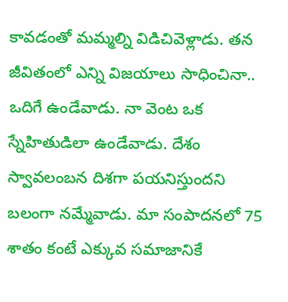కావడంతో మమ్మల్ని విడిచివెళ్లాడు. తన జీవితంలో ఎన్ని విజయాలు సాధించినా.. ఒదిగే ఉండేవాడు. నా వెంట ఒక స్నేహితుడిలా ఉండేవాడు. దేశం స్వావలంబన దిశగా పయనిస్తుందని బలంగా నమ్మేవాడు. మా సంపాదనలో 75 శాతం కంటే ఎక్కువ సమాజానికే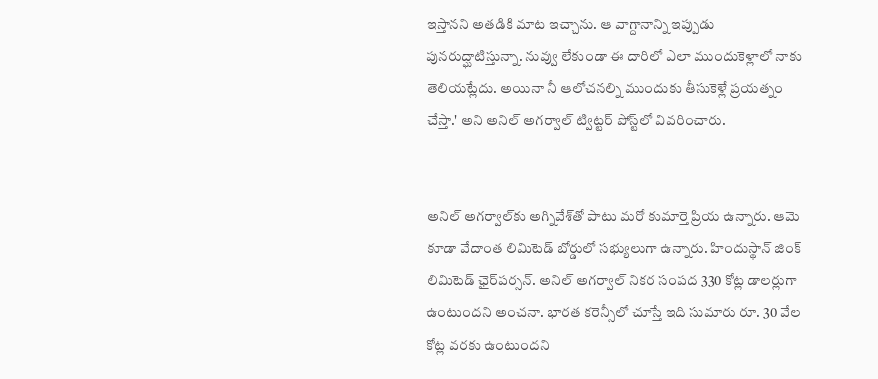ఇస్తానని అతడికి మాట ఇచ్చాను. ఆ వాగ్దానాన్ని ఇప్పుడు పునరుద్ఘాటిస్తున్నా. నువ్వు లేకుండా ఈ దారిలో ఎలా ముందుకెళ్లాలో నాకు తెలియట్లేదు. అయినా నీ ఆలోచనల్ని ముందుకు తీసుకెళ్లే ప్రయత్నం చేస్తా.' అని అనిల్ అగర్వాల్ ట్విట్టర్‌ పోస్ట్‌లో వివరించారు.


అనిల్ అగర్వాల్‌కు అగ్నివేశ్‌తో పాటు మరో కుమార్తె ప్రియ ఉన్నారు. ఆమె కూడా వేదాంత లిమిటెడ్ బోర్డులో సభ్యులుగా ఉన్నారు. హిందుస్థాన్ జింక్ లిమిటెడ్ ఛైర్‌పర్సన్. అనిల్ అగర్వాల్ నికర సంపద 330 కోట్ల డాలర్లుగా ఉంటుందని అంచనా. భారత కరెన్సీలో చూస్తే ఇది సుమారు రూ. 30 వేల కోట్ల వరకు ఉంటుందని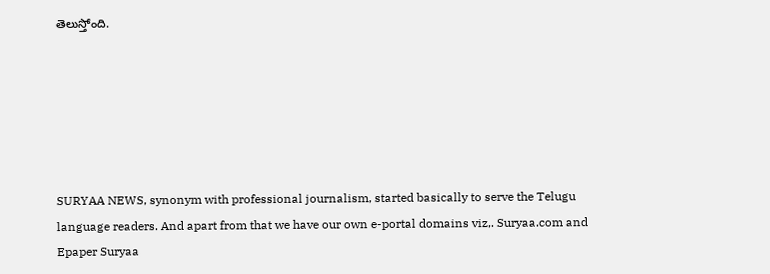తెలుస్తోంది.






SURYAA NEWS, synonym with professional journalism, started basically to serve the Telugu language readers. And apart from that we have our own e-portal domains viz,. Suryaa.com and Epaper Suryaa